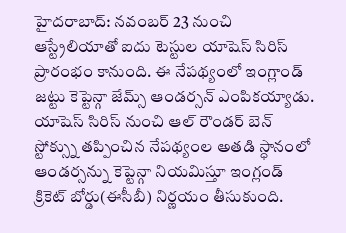హైదరాబాద్: నవంబర్ 23 నుంచి ఆస్ట్రేలియాతో ఐదు టెస్టుల యాషెస్ సిరిస్ ప్రారంభం కానుంది. ఈ నేపథ్యంలో ఇంగ్లాండ్ జట్టు కెప్టెన్గా జేమ్స్ ఆండర్సన్ ఎంపికయ్యాడు. యాషెస్ సిరిస్ నుంచి ఆల్ రౌండర్ బెన్ స్టోక్స్ను తప్పించిన నేపథ్యంల అతడి స్ధానంలో ఆండర్సన్ను కెప్టెన్గా నియమిస్తూ ఇంగ్లండ్ క్రికెట్ బోర్డు(ఈసీబీ) నిర్ణయం తీసుకుంది.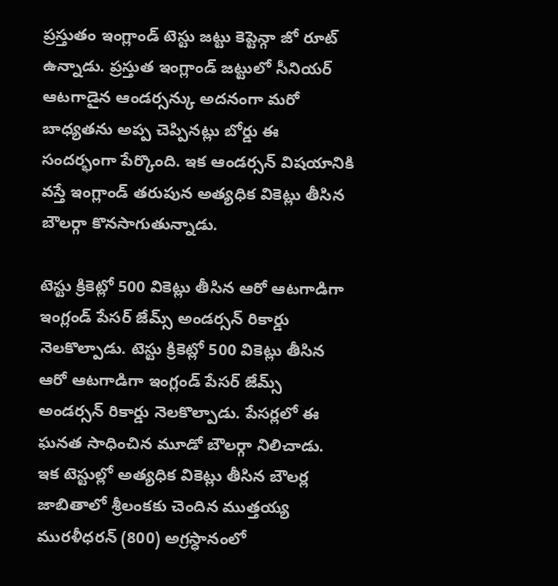ప్రస్తుతం ఇంగ్లాండ్ టెస్టు జట్టు కెప్టెన్గా జో రూట్ ఉన్నాడు. ప్రస్తుత ఇంగ్లాండ్ జట్టులో సీనియర్ ఆటగాడైన ఆండర్సన్కు అదనంగా మరో బాధ్యతను అప్ప చెప్పినట్లు బోర్డు ఈ సందర్భంగా పేర్కొంది. ఇక ఆండర్సన్ విషయానికి వస్తే ఇంగ్లాండ్ తరుపున అత్యధిక వికెట్లు తీసిన బౌలర్గా కొనసాగుతున్నాడు.

టెస్టు క్రికెట్లో 500 వికెట్లు తీసిన ఆరో ఆటగాడిగా ఇంగ్లండ్ పేసర్ జేమ్స్ అండర్సన్ రికార్డు నెలకొల్పాడు. టెస్టు క్రికెట్లో 500 వికెట్లు తీసిన ఆరో ఆటగాడిగా ఇంగ్లండ్ పేసర్ జేమ్స్ అండర్సన్ రికార్డు నెలకొల్పాడు. పేసర్లలో ఈ ఘనత సాధించిన మూడో బౌలర్గా నిలిచాడు.
ఇక టెస్టుల్లో అత్యధిక వికెట్లు తీసిన బౌలర్ల జాబితాలో శ్రీలంకకు చెందిన ముత్తయ్య మురళీధరన్ (800) అగ్రస్ధానంలో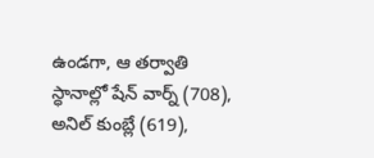ఉండగా, ఆ తర్వాతి స్ధానాల్లో షేన్ వార్న్ (708), అనిల్ కుంబ్లే (619),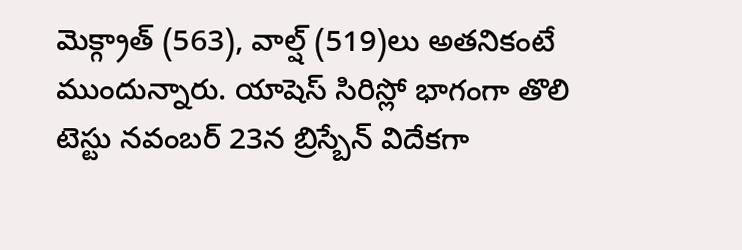మెక్గ్రాత్ (563), వాల్ష్ (519)లు అతనికంటే ముందున్నారు. యాషెస్ సిరిస్లో భాగంగా తొలి టెస్టు నవంబర్ 23న బ్రిస్బేన్ విదేకగా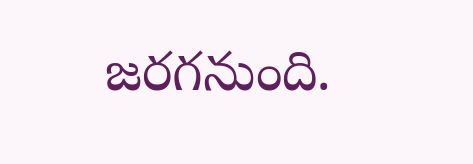జరగనుంది.